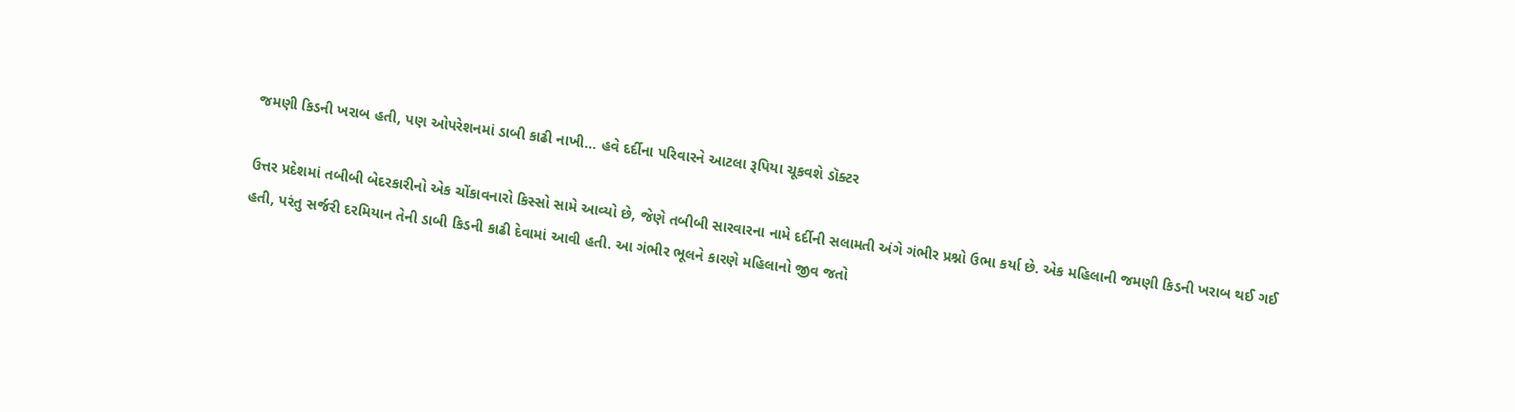જમણી કિડની ખરાબ હતી, પણ ઓપરેશનમાં ડાબી કાઢી નાખી... હવે દર્દીના પરિવારને આટલા રૂપિયા ચૂકવશે ડૉક્ટર

ઉત્તર પ્રદેશમાં તબીબી બેદરકારીનો એક ચોંકાવનારો કિસ્સો સામે આવ્યો છે, જેણે તબીબી સારવારના નામે દર્દીની સલામતી અંગે ગંભીર પ્રશ્નો ઉભા કર્યા છે. એક મહિલાની જમણી કિડની ખરાબ થઈ ગઈ હતી, પરંતુ સર્જરી દરમિયાન તેની ડાબી કિડની કાઢી દેવામાં આવી હતી. આ ગંભીર ભૂલને કારણે મહિલાનો જીવ જતો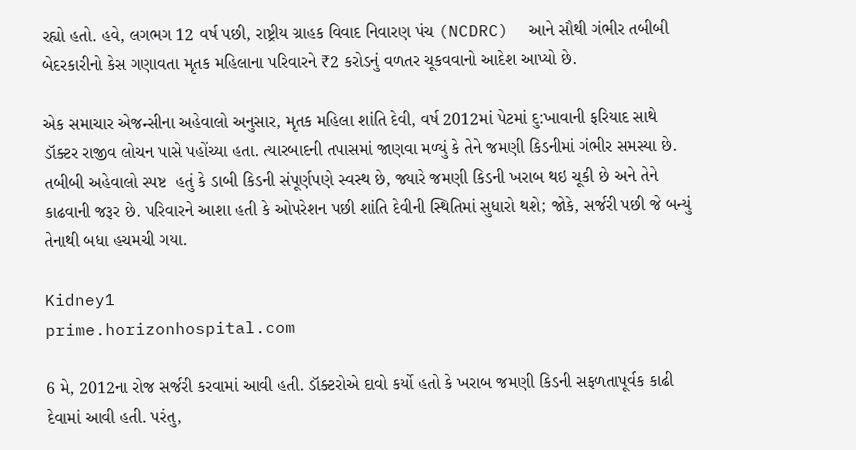રહ્યો હતો. હવે, લગભગ 12 વર્ષ પછી, રાષ્ટ્રીય ગ્રાહક વિવાદ નિવારણ પંચ (NCDRC)  આને સૌથી ગંભીર તબીબી બેદરકારીનો કેસ ગણાવતા મૃતક મહિલાના પરિવારને ₹2 કરોડનું વળતર ચૂકવવાનો આદેશ આપ્યો છે.

એક સમાચાર એજન્સીના અહેવાલો અનુસાર, મૃતક મહિલા શાંતિ દેવી, વર્ષ 2012માં પેટમાં દુ:ખાવાની ફરિયાદ સાથે ડૉક્ટર રાજીવ લોચન પાસે પહોંચ્યા હતા. ત્યારબાદની તપાસમાં જાણવા મળ્યું કે તેને જમણી કિડનીમાં ગંભીર સમસ્યા છે. તબીબી અહેવાલો સ્પષ્ટ  હતું કે ડાબી કિડની સંપૂર્ણપણે સ્વસ્થ છે, જ્યારે જમણી કિડની ખરાબ થઇ ચૂકી છે અને તેને કાઢવાની જરૂર છે. પરિવારને આશા હતી કે ઓપરેશન પછી શાંતિ દેવીની સ્થિતિમાં સુધારો થશે; જોકે, સર્જરી પછી જે બન્યું તેનાથી બધા હચમચી ગયા.

Kidney1
prime.horizonhospital.com

6 મે, 2012ના રોજ સર્જરી કરવામાં આવી હતી. ડૉક્ટરોએ દાવો કર્યો હતો કે ખરાબ જમણી કિડની સફળતાપૂર્વક કાઢી દેવામાં આવી હતી. પરંતુ,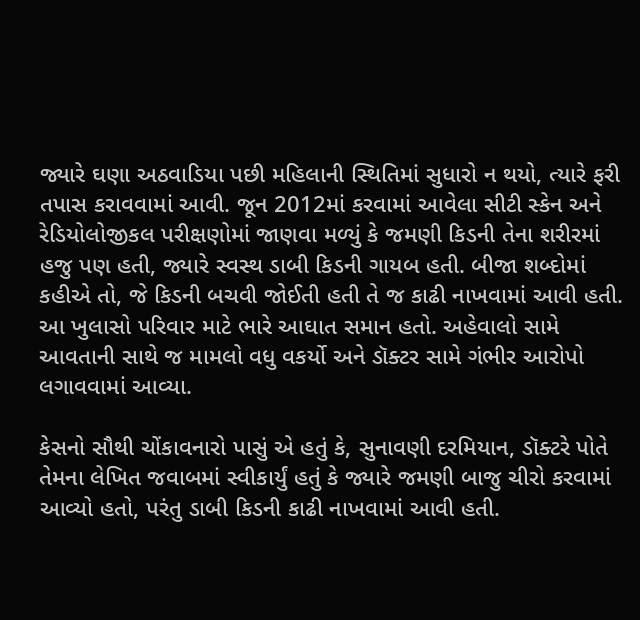જ્યારે ઘણા અઠવાડિયા પછી મહિલાની સ્થિતિમાં સુધારો ન થયો, ત્યારે ફરી તપાસ કરાવવામાં આવી. જૂન 2012માં કરવામાં આવેલા સીટી સ્કેન અને રેડિયોલોજીકલ પરીક્ષણોમાં જાણવા મળ્યું કે જમણી કિડની તેના શરીરમાં હજુ પણ હતી, જ્યારે સ્વસ્થ ડાબી કિડની ગાયબ હતી. બીજા શબ્દોમાં કહીએ તો, જે કિડની બચવી જોઈતી હતી તે જ કાઢી નાખવામાં આવી હતી. આ ખુલાસો પરિવાર માટે ભારે આઘાત સમાન હતો. અહેવાલો સામે આવતાની સાથે જ મામલો વધુ વકર્યો અને ડૉક્ટર સામે ગંભીર આરોપો લગાવવામાં આવ્યા.

કેસનો સૌથી ચોંકાવનારો પાસું એ હતું કે, સુનાવણી દરમિયાન, ડૉક્ટરે પોતે તેમના લેખિત જવાબમાં સ્વીકાર્યું હતું કે જ્યારે જમણી બાજુ ચીરો કરવામાં આવ્યો હતો, પરંતુ ડાબી કિડની કાઢી નાખવામાં આવી હતી.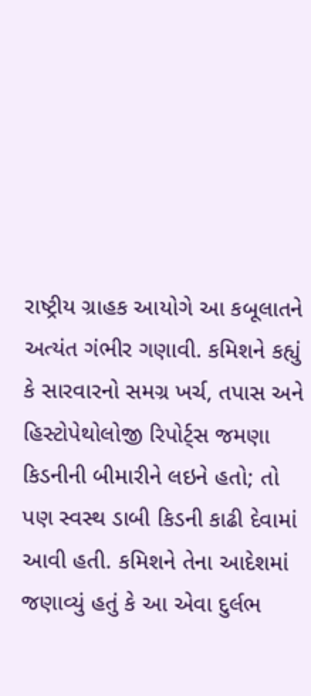રાષ્ટ્રીય ગ્રાહક આયોગે આ કબૂલાતને અત્યંત ગંભીર ગણાવી. કમિશને કહ્યું કે સારવારનો સમગ્ર ખર્ચ, તપાસ અને હિસ્ટોપેથોલોજી રિપોર્ટ્સ જમણા કિડનીની બીમારીને લઇને હતો; તો પણ સ્વસ્થ ડાબી કિડની કાઢી દેવામાં આવી હતી. કમિશને તેના આદેશમાં જણાવ્યું હતું કે આ એવા દુર્લભ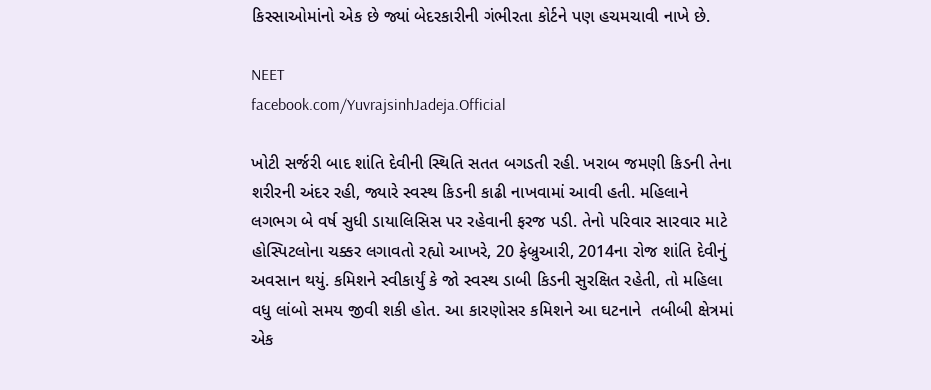કિસ્સાઓમાંનો એક છે જ્યાં બેદરકારીની ગંભીરતા કોર્ટને પણ હચમચાવી નાખે છે.

NEET
facebook.com/YuvrajsinhJadeja.Official

ખોટી સર્જરી બાદ શાંતિ દેવીની સ્થિતિ સતત બગડતી રહી. ખરાબ જમણી કિડની તેના શરીરની અંદર રહી, જ્યારે સ્વસ્થ કિડની કાઢી નાખવામાં આવી હતી. મહિલાને લગભગ બે વર્ષ સુધી ડાયાલિસિસ પર રહેવાની ફરજ પડી. તેનો પરિવાર સારવાર માટે હોસ્પિટલોના ચક્કર લગાવતો રહ્યો આખરે, 20 ફેબ્રુઆરી, 2014ના રોજ શાંતિ દેવીનું અવસાન થયું. કમિશને સ્વીકાર્યું કે જો સ્વસ્થ ડાબી કિડની સુરક્ષિત રહેતી, તો મહિલા વધુ લાંબો સમય જીવી શકી હોત. આ કારણોસર કમિશને આ ઘટનાને  તબીબી ક્ષેત્રમાં એક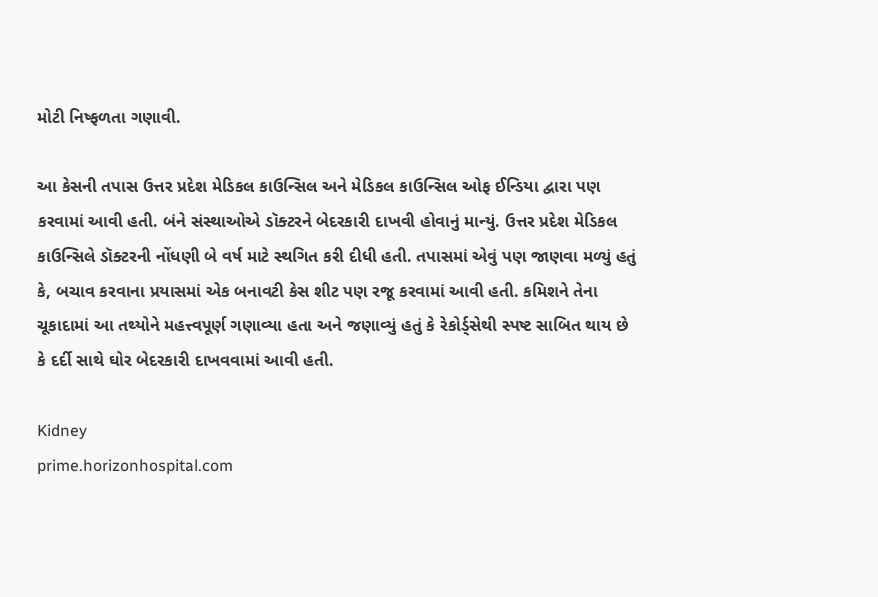મોટી નિષ્ફળતા ગણાવી.

આ કેસની તપાસ ઉત્તર પ્રદેશ મેડિકલ કાઉન્સિલ અને મેડિકલ કાઉન્સિલ ઓફ ઈન્ડિયા દ્વારા પણ કરવામાં આવી હતી. બંને સંસ્થાઓએ ડૉક્ટરને બેદરકારી દાખવી હોવાનું માન્યું. ઉત્તર પ્રદેશ મેડિકલ કાઉન્સિલે ડૉક્ટરની નોંધણી બે વર્ષ માટે સ્થગિત કરી દીધી હતી. તપાસમાં એવું પણ જાણવા મળ્યું હતું કે, બચાવ કરવાના પ્રયાસમાં એક બનાવટી કેસ શીટ પણ રજૂ કરવામાં આવી હતી. કમિશને તેના ચૂકાદામાં આ તથ્યોને મહત્ત્વપૂર્ણ ગણાવ્યા હતા અને જણાવ્યું હતું કે રેકોર્ડ્સેથી સ્પષ્ટ સાબિત થાય છે કે દર્દી સાથે ઘોર બેદરકારી દાખવવામાં આવી હતી.

Kidney
prime.horizonhospital.com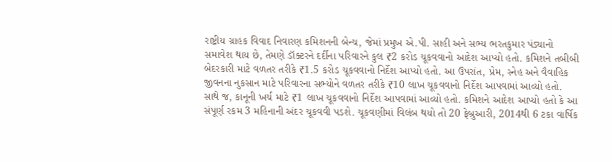રાષ્ટ્રીય ગ્રાહક વિવાદ નિવારણ કમિશનની બેન્ચ, જેમાં પ્રમુખ એ.પી. સાહી અને સભ્ય ભરતકુમાર પંડ્યાનો સમાવેશ થાય છે, તેમણે ડૉક્ટરને દર્દીના પરિવારને કુલ ₹2 કરોડ ચૂકવવાનો આદેશ આપ્યો હતો. કમિશને તબીબી બેદરકારી માટે વળતર તરીકે ₹1.5 કરોડ ચૂકવવાનો નિર્દેશ આપ્યો હતો. આ ઉપરાંત, પ્રેમ, સ્નેહ અને વૈવાહિક જીવનના નુકસાન માટે પરિવારના સભ્યોને વળતર તરીકે ₹10 લાખ ચૂકવવાનો નિર્દેશ આપવામાં આવ્યો હતો. સાથે જ, કાનૂની ખર્ચ માટે ₹1 લાખ ચૂકવવાનો નિર્દેશ આપવામાં આવ્યો હતો. કમિશને આદેશ આપ્યો હતો કે આ સંપૂર્ણ રકમ 3 મહિનાની અંદર ચૂકવવી પડશે. ચૂકવણીમાં વિલંબ થયો તો 20 ફેબ્રુઆરી, 2014થી 6 ટકા વાર્ષિક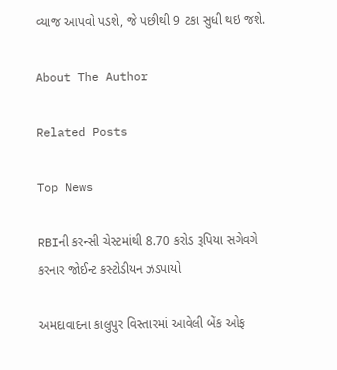વ્યાજ આપવો પડશે, જે પછીથી 9 ટકા સુધી થઇ જશે.

About The Author

Related Posts

Top News

RBIની કરન્સી ચેસ્ટમાંથી 8.70 કરોડ રૂપિયા સગેવગે કરનાર જોઈન્ટ કસ્ટોડીયન ઝડપાયો

અમદાવાદના કાલુપુર વિસ્તારમાં આવેલી બેંક ઓફ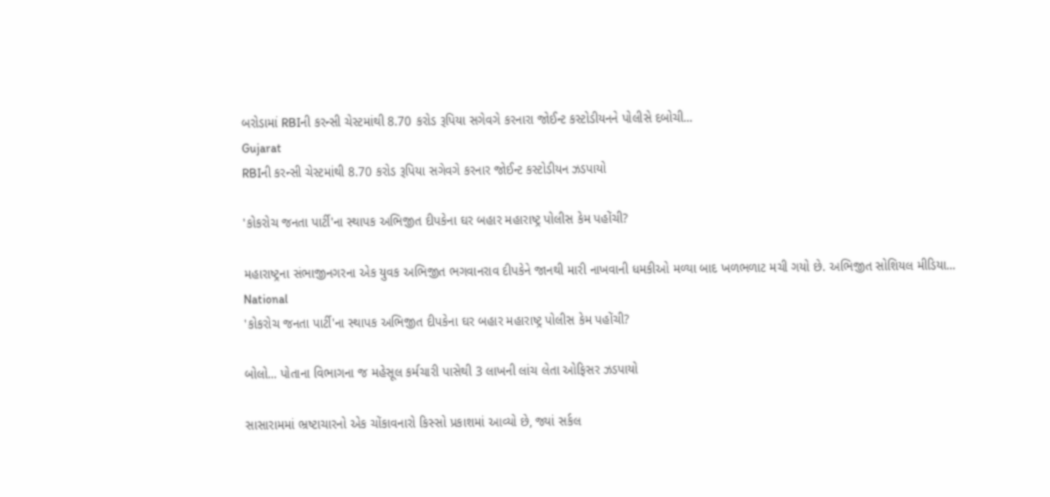બરોડામાં RBIની કરન્સી ચેસ્ટમાંથી 8.70 કરોડ રૂપિયા સગેવગે કરનારા જોઈન્ટ કસ્ટોડીયનને પોલીસે દબોચી...
Gujarat
RBIની કરન્સી ચેસ્ટમાંથી 8.70 કરોડ રૂપિયા સગેવગે કરનાર જોઈન્ટ કસ્ટોડીયન ઝડપાયો

'કોકરોચ જનતા પાર્ટી'ના સ્થાપક અભિજીત દીપકેના ઘર બહાર મહારાષ્ટ્ર પોલીસ કેમ પહોંચી?

મહારાષ્ટ્રના સંભાજીનગરના એક યુવક અભિજીત ભગવાનરાવ દીપકેને જાનથી મારી નાખવાની ધમકીઓ મળ્યા બાદ ખળભળાટ મચી ગયો છે. અભિજીત સોશિયલ મીડિયા...
National
'કોકરોચ જનતા પાર્ટી'ના સ્થાપક અભિજીત દીપકેના ઘર બહાર મહારાષ્ટ્ર પોલીસ કેમ પહોંચી?

બોલો... પોતાના વિભાગના જ મહેસૂલ કર્મચારી પાસેથી 3 લાખની લાંચ લેતા ઓફિસર ઝડપાયો

સાસારામમાં ભ્રષ્ટાચારનો એક ચોંકાવનારો કિસ્સો પ્રકાશમાં આવ્યો છે, જ્યાં સર્કલ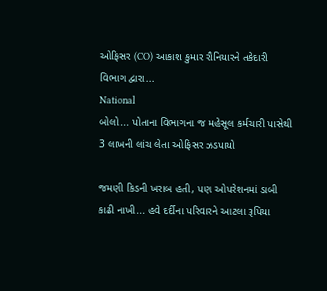ઓફિસર (CO) આકાશ કુમાર રૌનિયારને તકેદારી વિભાગ દ્વારા...
National
બોલો... પોતાના વિભાગના જ મહેસૂલ કર્મચારી પાસેથી 3 લાખની લાંચ લેતા ઓફિસર ઝડપાયો

જમણી કિડની ખરાબ હતી, પણ ઓપરેશનમાં ડાબી કાઢી નાખી... હવે દર્દીના પરિવારને આટલા રૂપિયા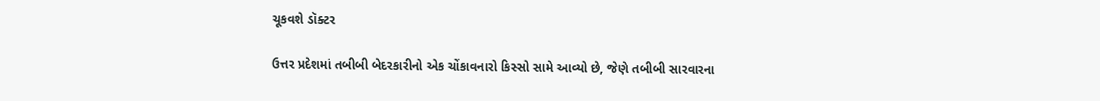ચૂકવશે ડૉક્ટર

ઉત્તર પ્રદેશમાં તબીબી બેદરકારીનો એક ચોંકાવનારો કિસ્સો સામે આવ્યો છે, જેણે તબીબી સારવારના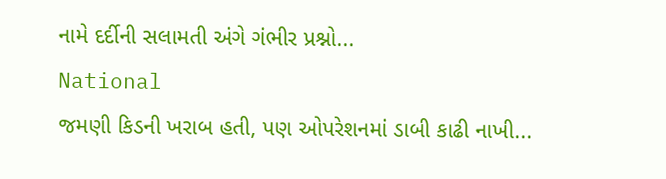નામે દર્દીની સલામતી અંગે ગંભીર પ્રશ્નો...
National
જમણી કિડની ખરાબ હતી, પણ ઓપરેશનમાં ડાબી કાઢી નાખી...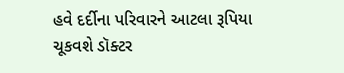હવે દર્દીના પરિવારને આટલા રૂપિયા ચૂકવશે ડૉક્ટર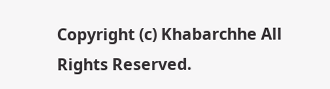Copyright (c) Khabarchhe All Rights Reserved.